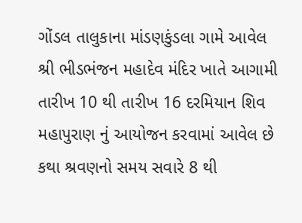ગોંડલ તાલુકાના માંડણકુંડલા ગામે આવેલ શ્રી ભીડભંજન મહાદેવ મંદિર ખાતે આગામી તારીખ 10 થી તારીખ 16 દરમિયાન શિવ મહાપુરાણ નું આયોજન કરવામાં આવેલ છે કથા શ્રવણનો સમય સવારે 8 થી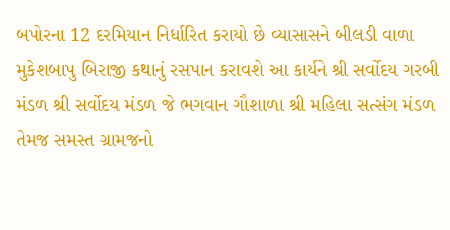બપોરના 12 દરમિયાન નિર્ધારિત કરાયો છે વ્યાસાસને બીલડી વાળા મુકેશબાપુ બિરાજી કથાનું રસપાન કરાવશે આ કાર્યને શ્રી સર્વોદય ગરબી મંડળ શ્રી સર્વોદય મંડળ જે ભગવાન ગૌશાળા શ્રી મહિલા સત્સંગ મંડળ તેમજ સમસ્ત ગ્રામજનો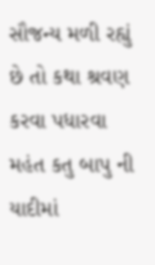સૌજન્ય મળી રહ્યું છે તો કથા શ્રવણ કરવા પધારવા મહંત કતુ બાપુ ની યાદીમાં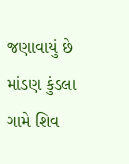જણાવાયું છે
માંડણ કુંડલા ગામે શિવ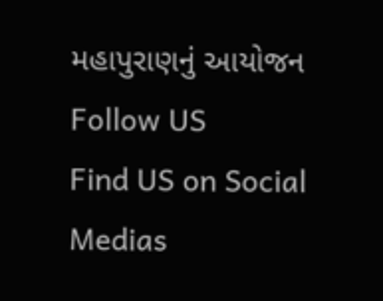મહાપુરાણનું આયોજન
Follow US
Find US on Social Medias